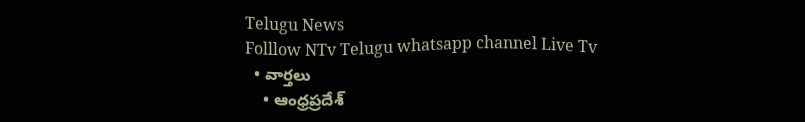Telugu News
Folllow NTv Telugu whatsapp channel Live Tv
  • వార్తలు
    • ఆంధ్రప్రదేశ్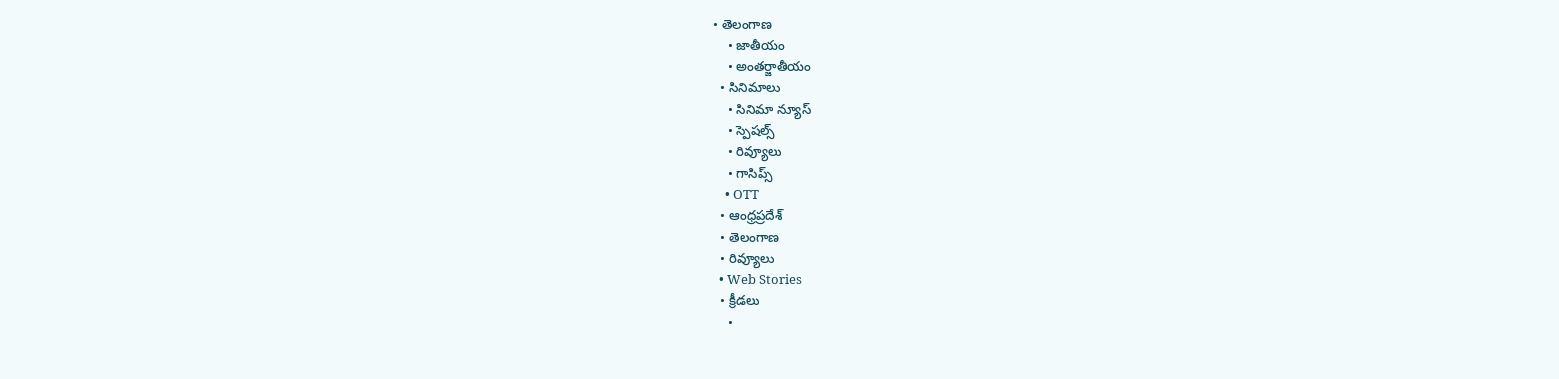• తెలంగాణ
    • జాతీయం
    • అంతర్జాతీయం
  • సినిమాలు
    • సినిమా న్యూస్
    • స్పెషల్స్
    • రివ్యూలు
    • గాసిప్స్
    • OTT
  • ఆంధ్రప్రదేశ్
  • తెలంగాణ
  • రివ్యూలు
  • Web Stories
  • క్రీడలు
    •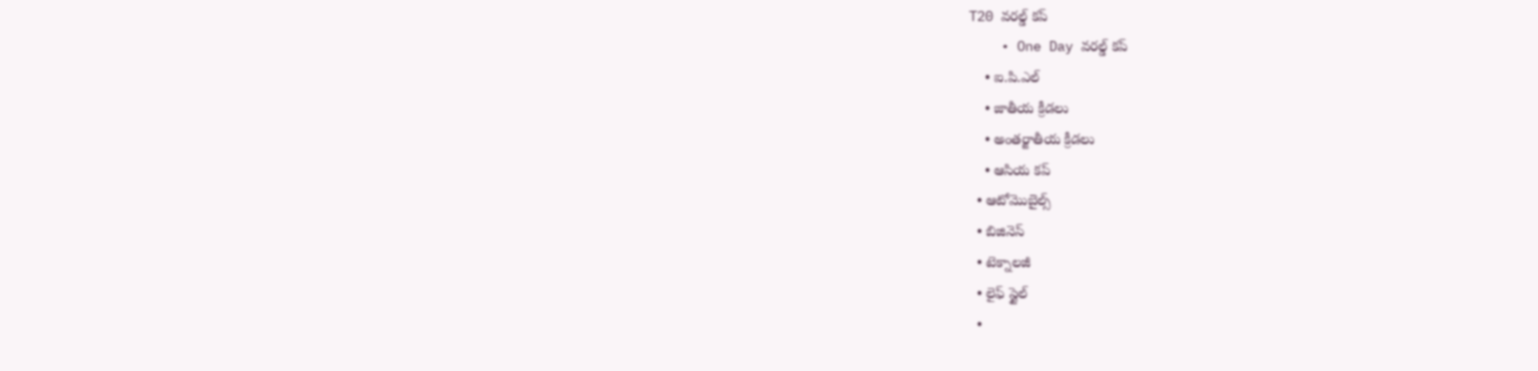T20 వరల్డ్ కప్
    • One Day వరల్డ్ కప్
    • ఐ.పి.ఎల్
    • జాతీయ క్రీడలు
    • అంతర్జాతీయ క్రీడలు
    • ఆసియ కప్
  • ఆటోమొబైల్స్
  • బిజినెస్‌
  • టెక్నాలజీ
  • లైఫ్ స్టైల్
  •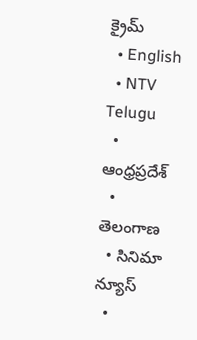క్రైమ్
  • English
  • NTV Telugu
  • ఆంధ్రప్రదేశ్
  • తెలంగాణ
  • సినిమా న్యూస్
  •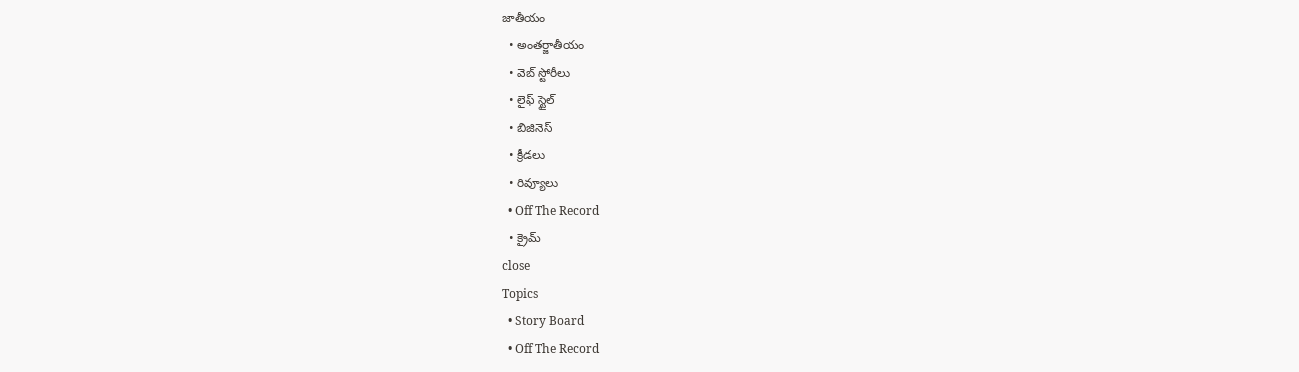జాతీయం
  • అంతర్జాతీయం
  • వెబ్ స్టోరీలు
  • లైఫ్ స్టైల్
  • బిజినెస్‌
  • క్రీడలు
  • రివ్యూలు
  • Off The Record
  • క్రైమ్
close
Topics
  • Story Board
  • Off The Record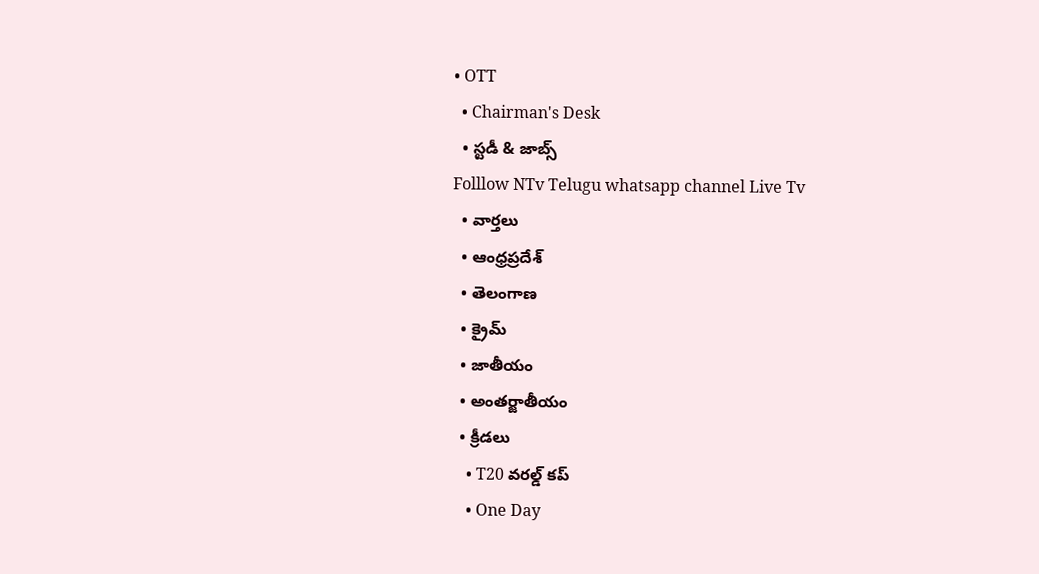• OTT
  • Chairman's Desk
  • స్టడీ & జాబ్స్
Folllow NTv Telugu whatsapp channel Live Tv
  • వార్తలు
  • ఆంధ్రప్రదేశ్
  • తెలంగాణ
  • క్రైమ్
  • జాతీయం
  • అంతర్జాతీయం
  • క్రీడలు
    • T20 వరల్డ్ కప్
    • One Day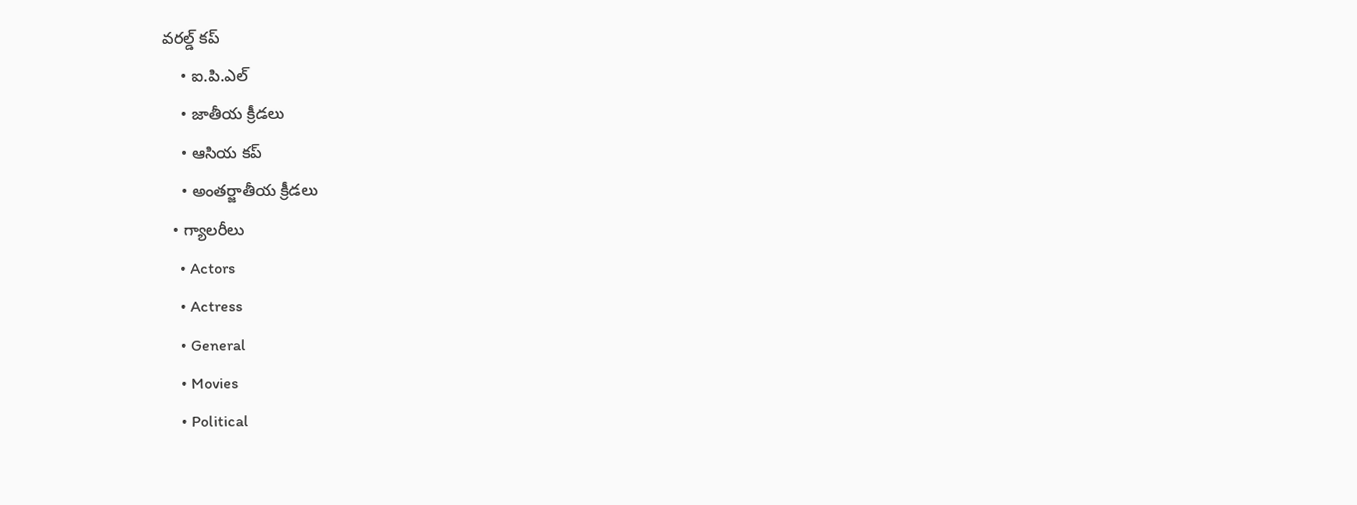వరల్డ్ కప్
    • ఐ.పి.ఎల్
    • జాతీయ క్రీడలు
    • ఆసియ కప్
    • అంతర్జాతీయ క్రీడలు
  • గ్యాలరీలు
    • Actors
    • Actress
    • General
    • Movies
    • Political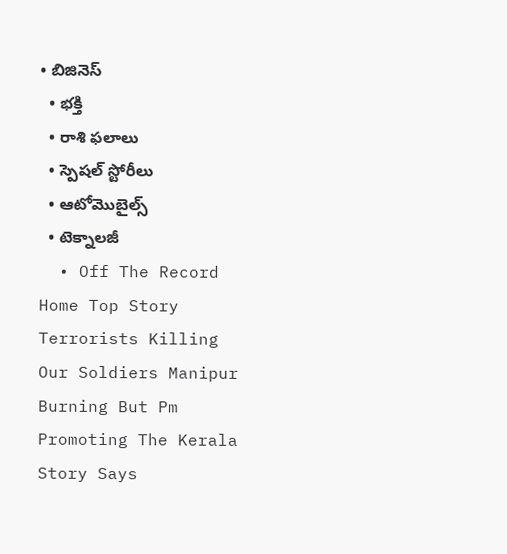• బిజినెస్‌
  • భక్తి
  • రాశి ఫలాలు
  • స్పెషల్‌ స్టోరీలు
  • ఆటోమొబైల్స్
  • టెక్నాలజీ
  • Off The Record
Home Top Story Terrorists Killing Our Soldiers Manipur Burning But Pm Promoting The Kerala Story Says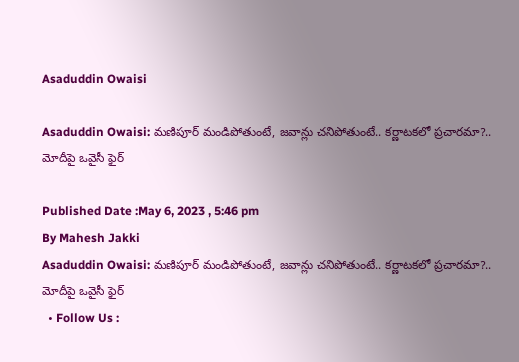Asaduddin Owaisi

Asaduddin Owaisi: మణిపూర్ మండిపోతుంటే, జవాన్లు చనిపోతుంటే.. కర్ణాటకలో ప్రచారమా?.. మోదీపై ఒవైసీ ఫైర్

Published Date :May 6, 2023 , 5:46 pm
By Mahesh Jakki
Asaduddin Owaisi: మణిపూర్ మండిపోతుంటే, జవాన్లు చనిపోతుంటే.. కర్ణాటకలో ప్రచారమా?.. మోదీపై ఒవైసీ ఫైర్
  • Follow Us :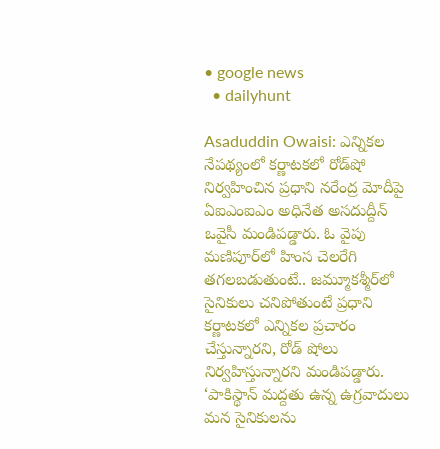• google news
  • dailyhunt

Asaduddin Owaisi: ఎన్నికల నేపథ్యంలో కర్ణాటకలో రోడ్‌షో నిర్వహించిన ప్రధాని నరేంద్ర మోదీపై ఏఐఎంఐఎం అధినేత అసదుద్దీన్ ఒవైసీ మండిపడ్డారు. ఓ వైపు మణిపూర్‌లో హింస చెలరేగి తగలబడుతుంటే.. జమ్మూకశ్మీర్‌లో సైనికులు చనిపోతుంటే ప్రధాని కర్ణాటకలో ఎన్నికల ప్రచారం చేస్తున్నారని, రోడ్‌ షోలు నిర్వహిస్తున్నారని మండిపడ్డారు. ‘పాకిస్థాన్ మద్దతు ఉన్న ఉగ్రవాదులు మన సైనికులను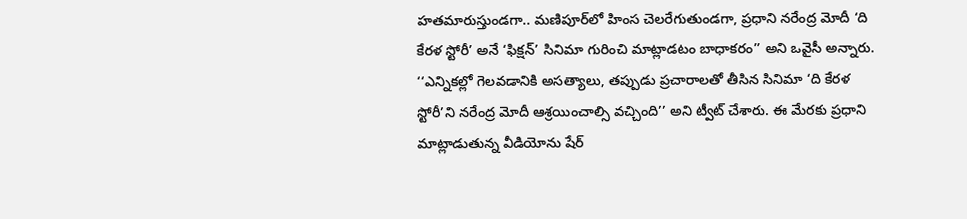హతమారుస్తుండగా.. మణిపూర్‌లో హింస చెలరేగుతుండగా, ప్రధాని నరేంద్ర మోదీ ‘ది కేరళ స్టోరీ’ అనే ‘ఫిక్షన్’ సినిమా గురించి మాట్లాడటం బాధాకరం’’ అని ఒవైసీ అన్నారు. ‘‘ఎన్నికల్లో గెలవడానికి అసత్యాలు, తప్పుడు ప్రచారాలతో తీసిన సినిమా ‘ది కేరళ స్టోరీ’ని నరేంద్ర మోదీ ఆశ్రయించాల్సి వచ్చింది’’ అని ట్వీట్ చేశారు. ఈ మేరకు ప్రధాని మాట్లాడుతున్న వీడియోను షేర్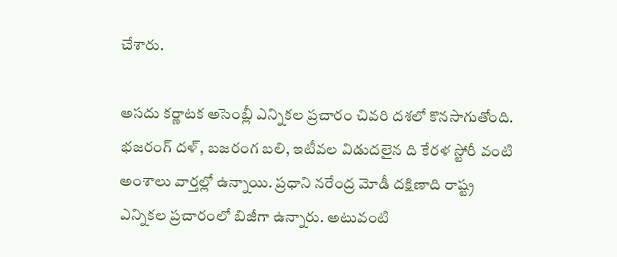చేశారు.

అసదు కర్ణాటక అసెంబ్లీ ఎన్నికల ప్రచారం చివరి దశలో కొనసాగుతోంది. భజరంగ్ దళ్, బజరంగ బలి, ఇటీవల విడుదలైన ది కేరళ స్టోరీ వంటి అంశాలు వార్తల్లో ఉన్నాయి. ప్రధాని నరేంద్ర మోడీ దక్షిణాది రాష్ట్ర ఎన్నికల ప్రచారంలో బిజీగా ఉన్నారు. అటువంటి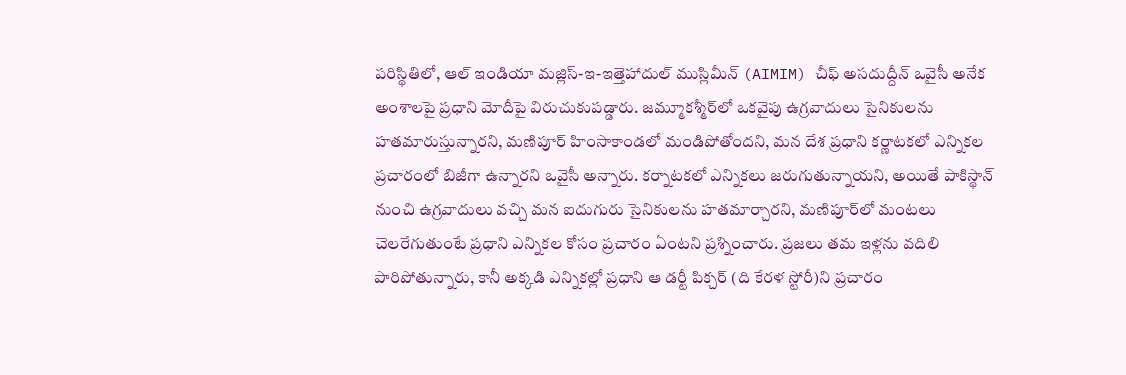పరిస్థితిలో, ఆల్ ఇండియా మజ్లిస్-ఇ-ఇత్తెహాదుల్ ముస్లిమీన్ (AIMIM) చీఫ్ అసదుద్దీన్ ఒవైసీ అనేక అంశాలపై ప్రధాని మోదీపై విరుచుకుపడ్డారు. జమ్మూకశ్మీర్‌లో ఒకవైపు ఉగ్రవాదులు సైనికులను హతమారుస్తున్నారని, మణిపూర్ హింసాకాండలో మండిపోతోందని, మన దేశ ప్రధాని కర్ణాటకలో ఎన్నికల ప్రచారంలో బిజీగా ఉన్నారని ఒవైసీ అన్నారు. కర్నాటకలో ఎన్నికలు జరుగుతున్నాయని, అయితే పాకిస్థాన్‌ నుంచి ఉగ్రవాదులు వచ్చి మన ఐదుగురు సైనికులను హతమార్చారని, మణిపూర్‌లో మంటలు చెలరేగుతుంటే ప్రధాని ఎన్నికల కోసం ప్రచారం ఏంటని ప్రశ్నించారు. ప్రజలు తమ ఇళ్లను వదిలి పారిపోతున్నారు, కానీ అక్కడి ఎన్నికల్లో ప్రధాని ఆ డర్టీ పిక్చర్ (ది కేరళ స్టోరీ)ని ప్రచారం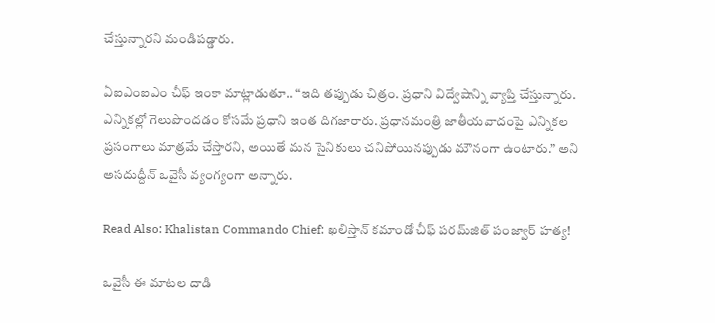చేస్తున్నారని మండిపడ్డారు.

ఏఐఎంఐఎం చీఫ్ ఇంకా మాట్లాడుతూ.. “ఇది తప్పుడు చిత్రం. ప్రధాని విద్వేషాన్ని వ్యాప్తి చేస్తున్నారు. ఎన్నికల్లో గెలుపొందడం కోసమే ప్రధాని ఇంత దిగజారారు. ప్రధానమంత్రి జాతీయవాదంపై ఎన్నికల ప్రసంగాలు మాత్రమే చేస్తారని, అయితే మన సైనికులు చనిపోయినప్పుడు మౌనంగా ఉంటారు.” అని అసదుద్దీన్ ఒవైసీ వ్యంగ్యంగా అన్నారు.

Read Also: Khalistan Commando Chief: ఖలిస్తాన్ కమాండో చీఫ్‌ పరమ్‌జిత్ పంజ్వార్‌ హత్య!

ఒవైసీ ఈ మాటల దాడి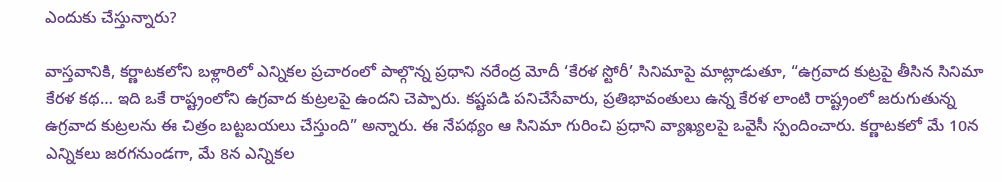ఎందుకు చేస్తున్నారు?

వాస్తవానికి, కర్ణాటకలోని బళ్లారిలో ఎన్నికల ప్రచారంలో పాల్గొన్న ప్రధాని నరేంద్ర మోదీ ‘కేరళ స్టోరీ’ సినిమాపై మాట్లాడుతూ, “ఉగ్రవాద కుట్రపై తీసిన సినిమా కేరళ కథ… ఇది ఒకే రాష్ట్రంలోని ఉగ్రవాద కుట్రలపై ఉందని చెప్పారు. కష్టపడి పనిచేసేవారు, ప్రతిభావంతులు ఉన్న కేరళ లాంటి రాష్ట్రంలో జరుగుతున్న ఉగ్రవాద కుట్రలను ఈ చిత్రం బట్టబయలు చేస్తుంది” అన్నారు. ఈ నేపథ్యం ఆ సినిమా గురించి ప్రధాని వ్యాఖ్యలపై ఒవైసీ స్పందించారు. కర్ణాటకలో మే 10న ఎన్నికలు జరగనుండగా, మే 8న ఎన్నికల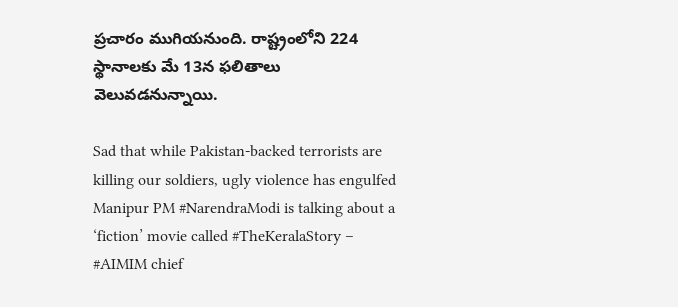ప్రచారం ముగియనుంది. రాష్ట్రంలోని 224 స్థానాలకు మే 13న ఫలితాలు వెలువడనున్నాయి.

Sad that while Pakistan-backed terrorists are killing our soldiers, ugly violence has engulfed Manipur PM #NarendraModi is talking about a ‘fiction’ movie called #TheKeralaStory – #AIMIM chief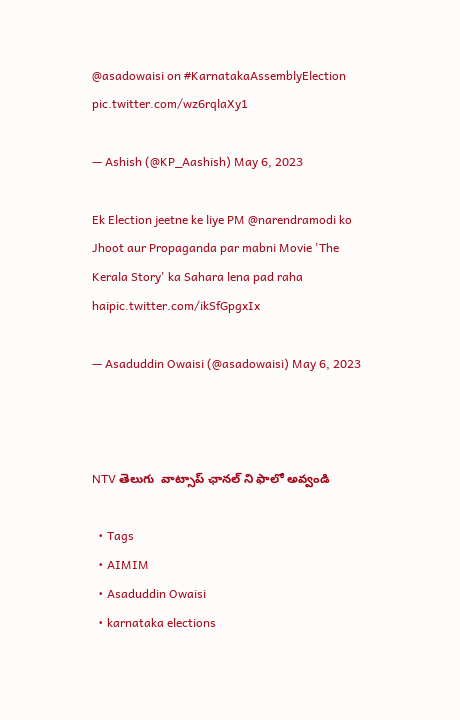@asadowaisi on #KarnatakaAssemblyElection pic.twitter.com/wz6rqlaXy1

— Ashish (@KP_Aashish) May 6, 2023

Ek Election jeetne ke liye PM @narendramodi ko Jhoot aur Propaganda par mabni Movie 'The Kerala Story' ka Sahara lena pad raha haipic.twitter.com/ikSfGpgxIx

— Asaduddin Owaisi (@asadowaisi) May 6, 2023



NTV తెలుగు  వాట్సాప్ ఛానల్ ని ఫాలో అవ్వండి

  • Tags
  • AIMIM
  • Asaduddin Owaisi
  • karnataka elections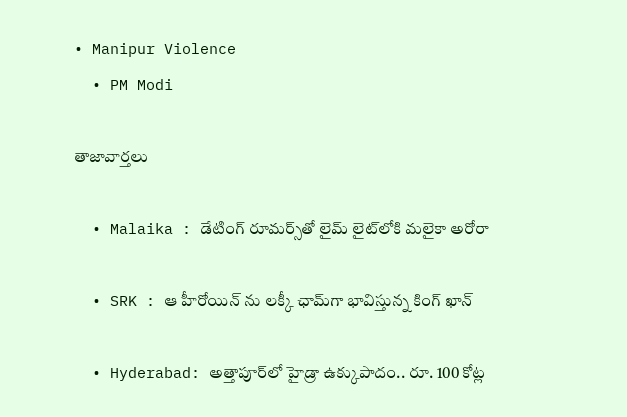• Manipur Violence
  • PM Modi

తాజావార్తలు

  • Malaika : డేటింగ్ రూమర్స్‌తో లైమ్ లైట్‌లోకి మలైకా అరోరా

  • SRK : ఆ హీరోయిన్ ను లక్కీ ఛామ్‌గా భావిస్తున్న కింగ్ ఖాన్

  • Hyderabad: అత్తాపూర్‌లో హైడ్రా ఉక్కుపాదం.. రూ. 100 కోట్ల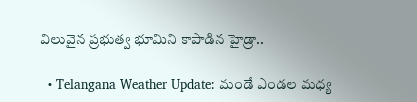విలువైన ప్రభుత్వ భూమిని కాపాడిన హైడ్రా..

  • Telangana Weather Update: మండే ఎండల మధ్య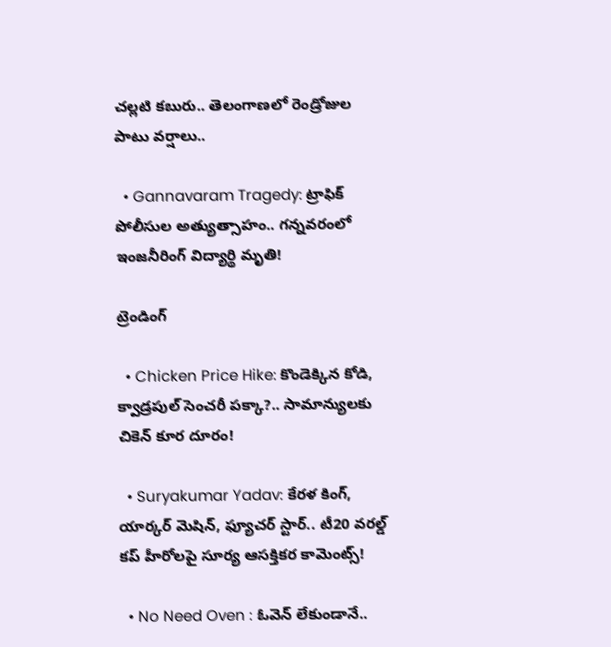చల్లటి కబురు.. తెలంగాణలో రెండ్రోజుల పాటు వర్షాలు..

  • Gannavaram Tragedy: ట్రాఫిక్ పోలీసుల అత్యుత్సాహం.. గన్నవరంలో ఇంజనీరింగ్ విద్యార్థి మృతి!

ట్రెండింగ్‌

  • Chicken Price Hike: కొండెక్కిన కోడి, క్వాడ్రపుల్ సెంచరీ పక్కా?.. సామాన్యులకు చికెన్ కూర దూరం!

  • Suryakumar Yadav: కేరళ కింగ్, యార్కర్ మెషిన్, ఫ్యూచర్ స్టార్.. టీ20 వరల్డ్ కప్ హీరోలపై సూర్య ఆసక్తికర కామెంట్స్!

  • No Need Oven : ఓవెన్ లేకుండానే..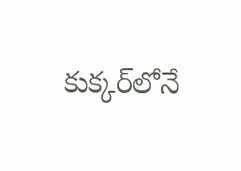కుక్కర్‌లోనే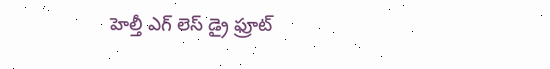హెల్తీ ఎగ్ లెస్ డ్రై ఫ్రూట్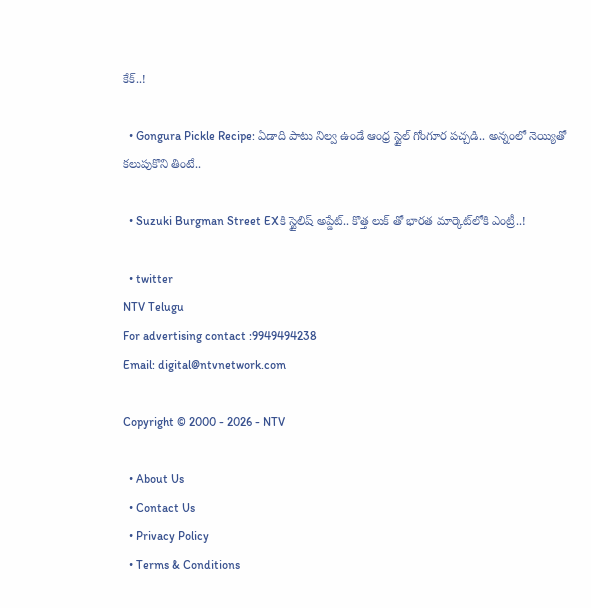కేక్..!

  • Gongura Pickle Recipe: ఏడాది పాటు నిల్వ ఉండే ఆంధ్ర స్టైల్ గోంగూర పచ్చడి.. అన్నంలో నెయ్యితో కలుపుకొని తింటే..

  • Suzuki Burgman Street EXకి స్టైలిష్ అప్డేట్.. కొత్త లుక్ తో భారత మార్కెట్‌లోకి ఎంట్రీ..!

  • twitter
NTV Telugu
For advertising contact :9949494238
Email: digital@ntvnetwork.com

Copyright © 2000 - 2026 - NTV

  • About Us
  • Contact Us
  • Privacy Policy
  • Terms & Conditions